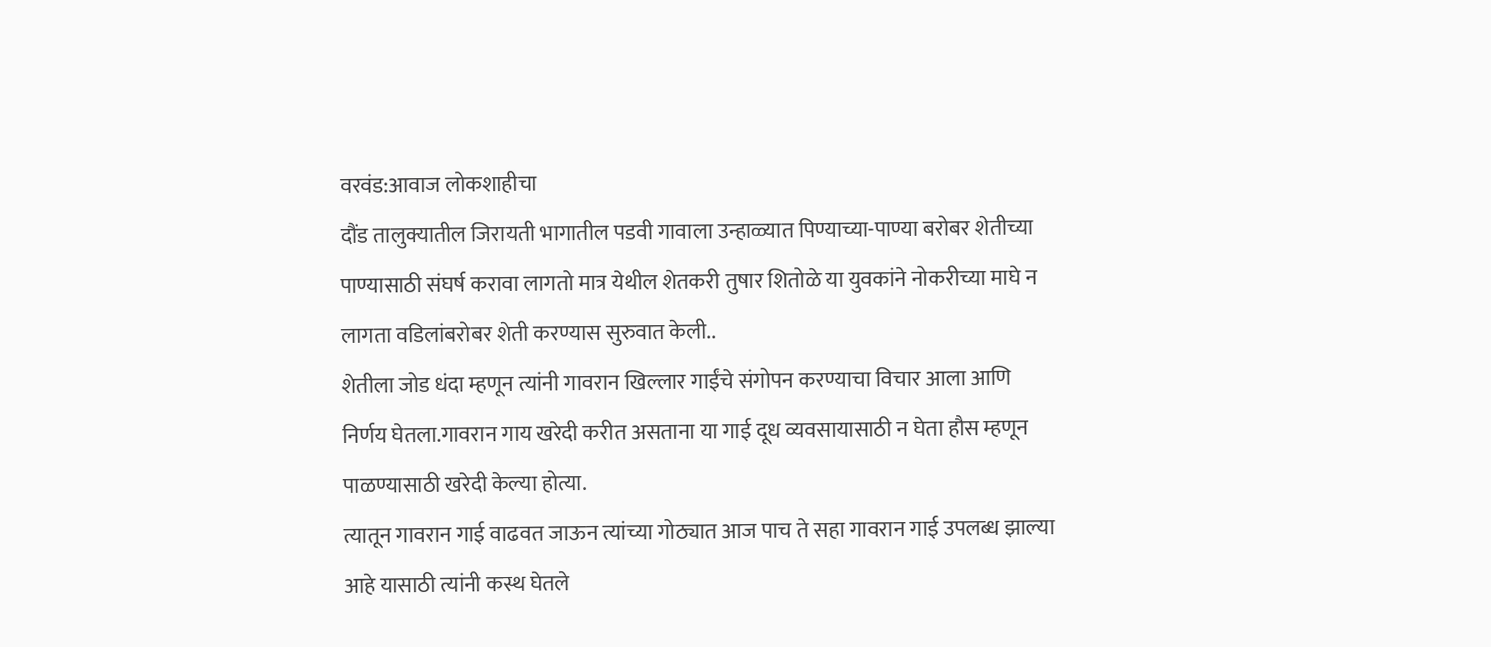वरवंड:आवाज लोकशाहीचा
दौंड तालुक्यातील जिरायती भागातील पडवी गावाला उन्हाळ्यात पिण्याच्या-पाण्या बरोबर शेतीच्या पाण्यासाठी संघर्ष करावा लागतो मात्र येथील शेतकरी तुषार शितोळे या युवकांने नोकरीच्या माघे न लागता वडिलांबरोबर शेती करण्यास सुरुवात केली..
शेतीला जोड धंदा म्हणून त्यांनी गावरान खिल्लार गाईंचे संगोपन करण्याचा विचार आला आणि निर्णय घेतला.गावरान गाय खरेदी करीत असताना या गाई दूध व्यवसायासाठी न घेता हौस म्हणून पाळण्यासाठी खरेदी केल्या होत्या.
त्यातून गावरान गाई वाढवत जाऊन त्यांच्या गोठ्यात आज पाच ते सहा गावरान गाई उपलब्ध झाल्या आहे यासाठी त्यांनी कस्थ घेतले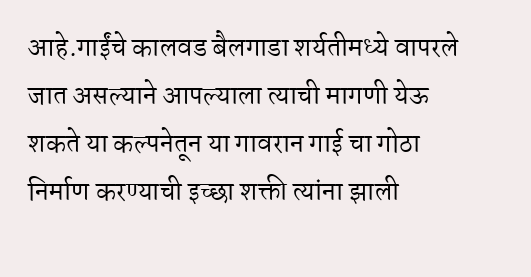आहे.गाईंचे कालवड बैलगाडा शर्यतीमध्ये वापरले जात असल्याने आपल्याला त्याची मागणी येऊ शकते या कल्पनेतून या गावरान गाई चा गोठा निर्माण करण्याची इच्छा शक्ती त्यांना झाली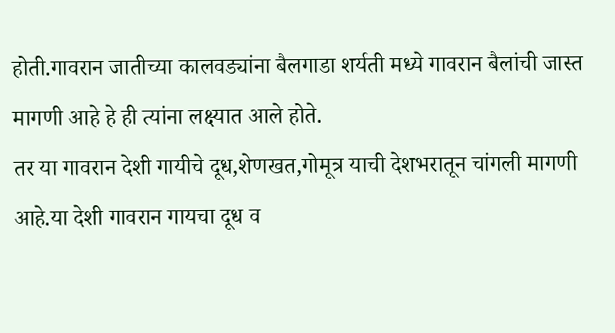होती.गावरान जातीच्या कालवड्यांना बैलगाडा शर्यती मध्ये गावरान बैलांची जास्त मागणी आहे हे ही त्यांना लक्ष्यात आले होते.
तर या गावरान देशी गायीचे दूध,शेणखत,गोमूत्र याची देशभरातून चांगली मागणी आहे.या देशी गावरान गायचा दूध व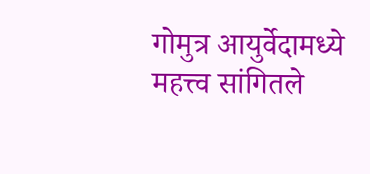गोमुत्र आयुर्वेदामध्ये महत्त्व सांगितले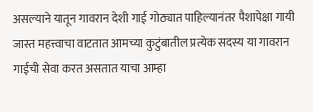असल्याने यातून गावरान देशी गाई गोठ्यात पाहिल्यानंतर पैशापेक्षा गायी जास्त महत्त्वाचा वाटतात आमच्या कुटुंबातील प्रत्येक सदस्य या गावरान गाईची सेवा करत असतात याचा आम्हा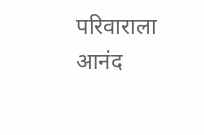परिवाराला आनंद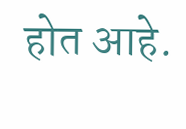होत आहे.